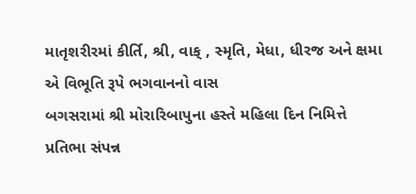માતૃશરીરમાં કીર્તિ, શ્રી, વાક્ , સ્મૃતિ, મેધા, ધીરજ અને ક્ષમા એ વિભૂતિ રૂપે ભગવાનનો વાસ
બગસરામાં શ્રી મોરારિબાપુના હસ્તે મહિલા દિન નિમિત્તે પ્રતિભા સંપન્ન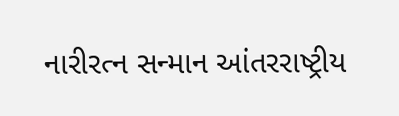નારીરત્ન સન્માન આંતરરાષ્ટ્રીય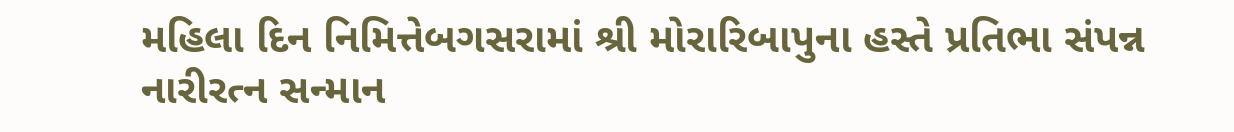મહિલા દિન નિમિત્તેબગસરામાં શ્રી મોરારિબાપુના હસ્તે પ્રતિભા સંપન્ન નારીરત્ન સન્માન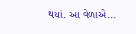થયાં. આ વેળાએ...